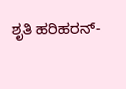ಶೃತಿ ಹರಿಹರನ್-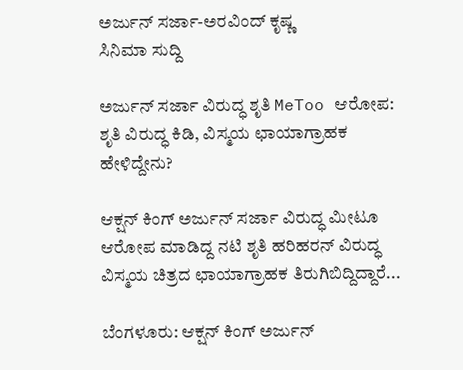ಅರ್ಜುನ್ ಸರ್ಜಾ-ಅರವಿಂದ್ ಕೃಷ್ಣ
ಸಿನಿಮಾ ಸುದ್ದಿ

ಅರ್ಜುನ್ ಸರ್ಜಾ ವಿರುದ್ಧ ಶೃತಿ MeToo ಆರೋಪ: ಶೃತಿ ವಿರುದ್ಧ ಕಿಡಿ, ವಿಸ್ಮಯ ಛಾಯಾಗ್ರಾಹಕ ಹೇಳಿದ್ದೇನು?

ಆಕ್ಷನ್ ಕಿಂಗ್ ಅರ್ಜುನ್ ಸರ್ಜಾ ವಿರುದ್ಧ ಮೀಟೂ ಆರೋಪ ಮಾಡಿದ್ದ ನಟಿ ಶೃತಿ ಹರಿಹರನ್ ವಿರುದ್ಧ ವಿಸ್ಮಯ ಚಿತ್ರದ ಛಾಯಾಗ್ರಾಹಕ ತಿರುಗಿಬಿದ್ದಿದ್ದಾರೆ...

ಬೆಂಗಳೂರು: ಆಕ್ಷನ್ ಕಿಂಗ್ ಅರ್ಜುನ್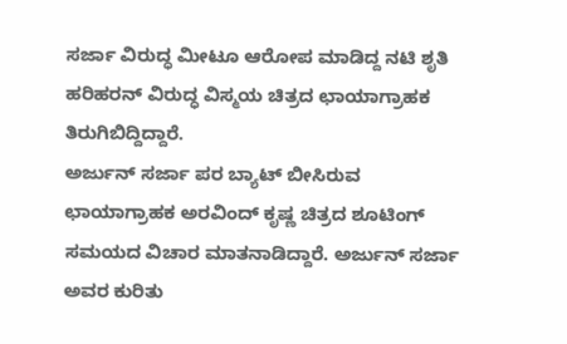ಸರ್ಜಾ ವಿರುದ್ಧ ಮೀಟೂ ಆರೋಪ ಮಾಡಿದ್ದ ನಟಿ ಶೃತಿ ಹರಿಹರನ್ ವಿರುದ್ಧ ವಿಸ್ಮಯ ಚಿತ್ರದ ಛಾಯಾಗ್ರಾಹಕ ತಿರುಗಿಬಿದ್ದಿದ್ದಾರೆ.
ಅರ್ಜುನ್ ಸರ್ಜಾ ಪರ ಬ್ಯಾಟ್ ಬೀಸಿರುವ ಛಾಯಾಗ್ರಾಹಕ ಅರವಿಂದ್ ಕೃಷ್ಣ ಚಿತ್ರದ ಶೂಟಿಂಗ್ ಸಮಯದ ವಿಚಾರ ಮಾತನಾಡಿದ್ದಾರೆ. ಅರ್ಜುನ್ ಸರ್ಜಾ ಅವರ ಕುರಿತು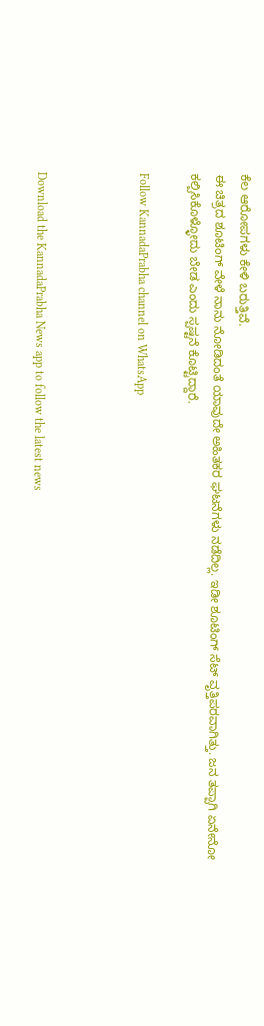ಕೆಲ ಆರೋಪಗಳು ಕೇಳಿ ಬರುತ್ತಿವೆ.
ಈ ಚಿತ್ರದ ಶೂಟಿಂಗ್ ವೇಳೆ ನಾನು ನೋಡಿದಂತೆ ಯಾವುದೇ ಅಹಿತಕರ ಘಟನೆಗಳು ನಡೆದಿಲ್ಲ. ಇಡೀ ಶೂಟಿಂಗ್ ಸೆಟ್ ವೃತ್ತಿಪರವಾಗಿತ್ತು. ಜನ ತಪ್ಪಾಗಿ ಏನೇನೋ ಕಲ್ಪಿಸಿಕೊಳ್ಳೋದು ಬೇಡ ಎಂದು ಸ್ಪಷ್ಟನೆ ಕೊಟ್ಟಿದ್ದಾರೆ.

Follow KannadaPrabha channel on WhatsApp



Download the KannadaPrabha News app to follow the latest news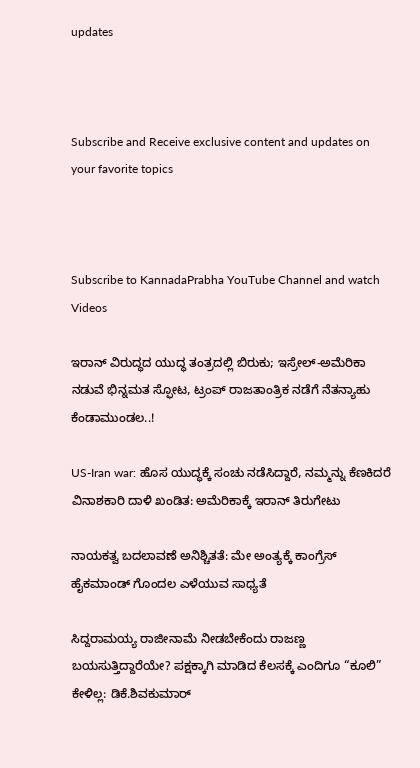updates



Subscribe and Receive exclusive content and updates on your favorite topics



Subscribe to KannadaPrabha YouTube Channel and watch Videos

ಇರಾನ್ ವಿರುದ್ಧದ ಯುದ್ಧ ತಂತ್ರದಲ್ಲಿ ಬಿರುಕು; ಇಸ್ರೇಲ್-ಅಮೆರಿಕಾ ನಡುವೆ ಭಿನ್ನಮತ ಸ್ಫೋಟ, ಟ್ರಂಪ್ ರಾಜತಾಂತ್ರಿಕ ನಡೆಗೆ ನೆತನ್ಯಾಹು ಕೆಂಡಾಮುಂಡಲ..!

US-Iran war: ಹೊಸ ಯುದ್ಧಕ್ಕೆ ಸಂಚು ನಡೆಸಿದ್ದಾರೆ, ನಮ್ಮನ್ನು ಕೆಣಕಿದರೆ ವಿನಾಶಕಾರಿ ದಾಳಿ ಖಂಡಿತ: ಅಮೆರಿಕಾಕ್ಕೆ ಇರಾನ್ ತಿರುಗೇಟು

ನಾಯಕತ್ವ ಬದಲಾವಣೆ ಅನಿಶ್ಚಿತತೆ: ಮೇ ಅಂತ್ಯಕ್ಕೆ ಕಾಂಗ್ರೆಸ್ ಹೈಕಮಾಂಡ್ ಗೊಂದಲ ಎಳೆಯುವ ಸಾಧ್ಯತೆ

ಸಿದ್ದರಾಮಯ್ಯ ರಾಜೀನಾಮೆ ನೀಡಬೇಕೆಂದು ರಾಜಣ್ಣ ಬಯಸುತ್ತಿದ್ದಾರೆಯೇ? ಪಕ್ಷಕ್ಕಾಗಿ ಮಾಡಿದ ಕೆಲಸಕ್ಕೆ ಎಂದಿಗೂ “ಕೂಲಿ” ಕೇಳಿಲ್ಲ: ಡಿಕೆ.ಶಿವಕುಮಾರ್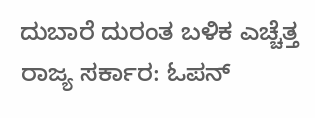ದುಬಾರೆ ದುರಂತ ಬಳಿಕ ಎಚ್ಚೆತ್ತ ರಾಜ್ಯ ಸರ್ಕಾರ: ಓಪನ್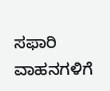ಸಫಾರಿ ವಾಹನಗಳಿಗೆ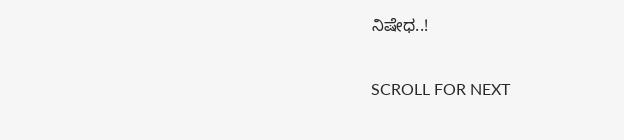ನಿಷೇಧ..!

SCROLL FOR NEXT